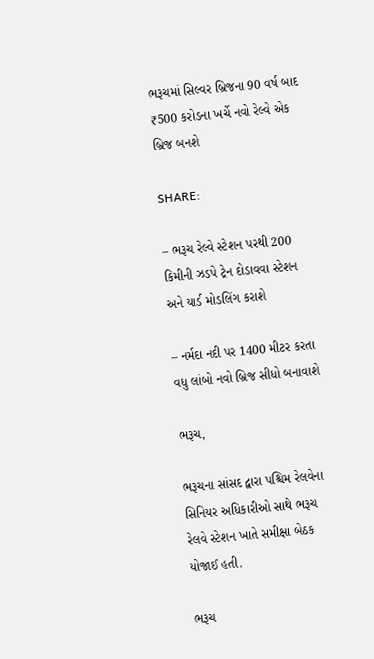ભરૂચમાં સિલ્વર બ્રિજના 90 વર્ષ બાદ ₹500 કરોડના ખર્ચે નવો રેલ્વે એક બ્રિજ બનશે

SHARE:

– ભરૂચ રેલ્વે સ્ટેશન પરથી 200 કિમીની ઝડપે ટ્રેન દોડાવવા સ્ટેશન અને યાર્ડ મોડલિંગ કરાશે

– નર્મદા નદી પર 1400 મીટર કરતા વધુ લાંબો નવો બ્રિજ સીધો બનાવાશે

ભરૂચ,

ભરૂચના સાંસદ દ્વારા પશ્ચિમ રેલવેના સિનિયર અધિકારીઓ સાથે ભરૂચ રેલવે સ્ટેશન ખાતે સમીક્ષા બેઠક યોજાઈ હતી.

ભરૂચ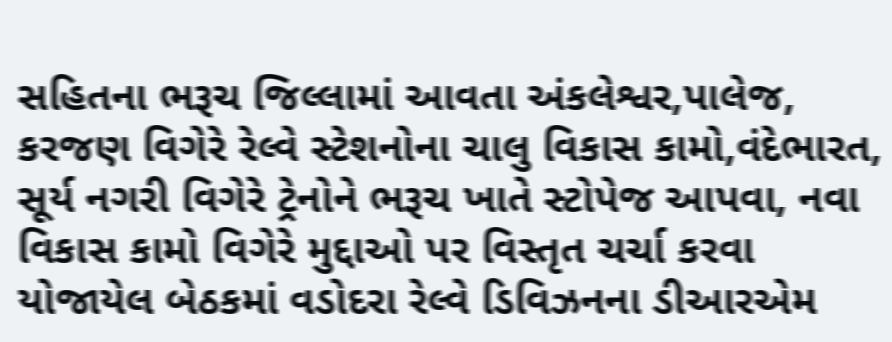સહિતના ભરૂચ જિલ્લામાં આવતા અંકલેશ્વર,પાલેજ, કરજણ વિગેરે રેલ્વે સ્ટેશનોના ચાલુ વિકાસ કામો,વંદેભારત, સૂર્ય નગરી વિગેરે ટ્રેનોને ભરૂચ ખાતે સ્ટોપેજ આપવા, નવા વિકાસ કામો વિગેરે મુદ્દાઓ પર વિસ્તૃત ચર્ચા કરવા યોજાયેલ બેઠકમાં વડોદરા રેલ્વે ડિવિઝનના ડીઆરએમ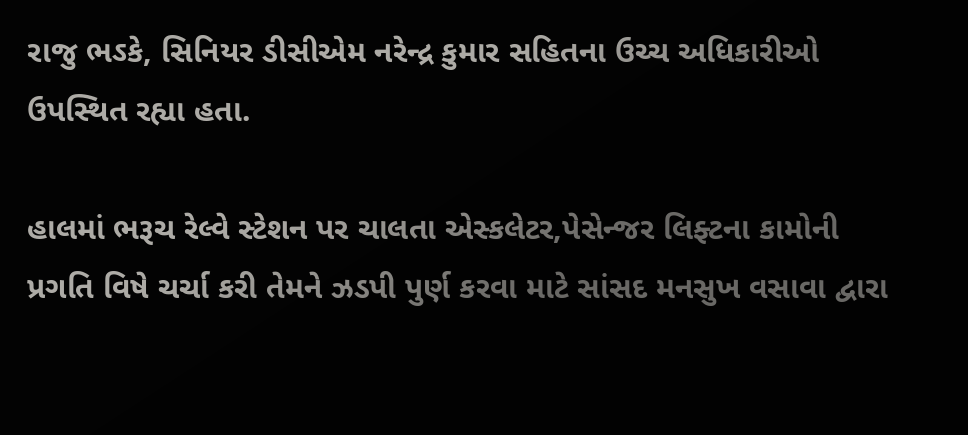રાજુ ભઽકે, સિનિયર ડીસીએમ નરેન્દ્ર કુમાર સહિતના ઉચ્ચ અધિકારીઓ ઉપસ્થિત રહ્યા હતા.

હાલમાં ભરૂચ રેલ્વે સ્ટેશન પર ચાલતા એસ્કલેટર,પેસેન્જર લિફ્ટના કામોની પ્રગતિ વિષે ચર્ચા કરી તેમને ઝડપી પુર્ણ કરવા માટે સાંસદ મનસુખ વસાવા દ્વારા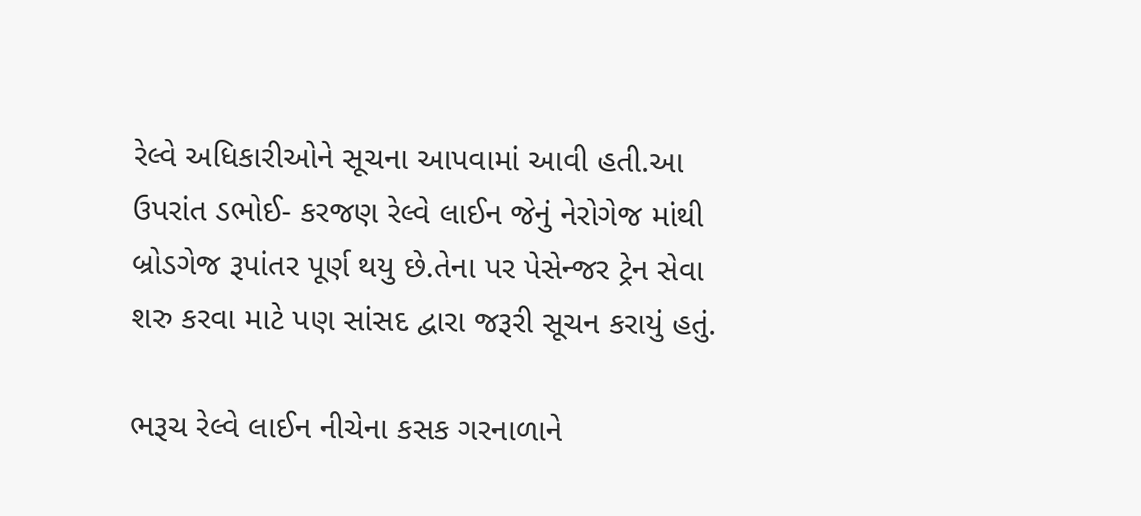રેલ્વે અધિકારીઓને સૂચના આપવામાં આવી હતી.આ ઉપરાંત ડભોઈ- કરજણ રેલ્વે લાઈન જેનું નેરોગેજ માંથી બ્રોડગેજ રૂપાંતર પૂર્ણ થયુ છે.તેના પર પેસેન્જર ટ્રેન સેવા શરુ કરવા માટે પણ સાંસદ દ્વારા જરૂરી સૂચન કરાયું હતું.

ભરૂચ રેલ્વે લાઈન નીચેના કસક ગરનાળાને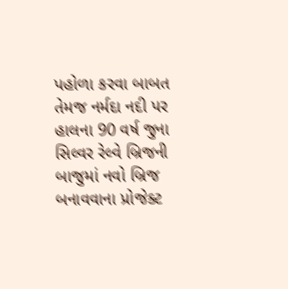પહોળા કરવા બાબત તેમજ નર્મદા નદી પર હાલના 90 વર્ષ જુના સિલ્વર રેલ્વે બ્રિજની બાજુમાં નવો બ્રિજ બનાવવાના પ્રોજેક્ટ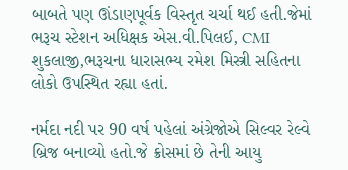બાબતે પણ ઊંડાણપૂર્વક વિસ્તૃત ચર્ચા થઈ હતી.જેમાં ભરૂચ સ્ટેશન અધિક્ષક એસ.વી.પિલઈ, CMI શુકલાજી,ભરૂચના ધારાસભ્ય રમેશ મિસ્ત્રી સહિતના લોકો ઉપસ્થિત રહ્યા હતાં.

નર્મદા નદી પર 90 વર્ષ પહેલાં અંગ્રેજોએ સિલ્વર રેલ્વે બ્રિજ બનાવ્યો હતો.જે ક્રોસમાં છે તેની આયુ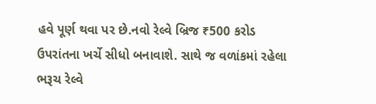હવે પૂર્ણ થવા પર છે.નવો રેલ્વે બ્રિજ ₹500 કરોડ ઉપરાંતના ખર્ચે સીધો બનાવાશે. સાથે જ વળાંકમાં રહેલા ભરૂચ રેલ્વે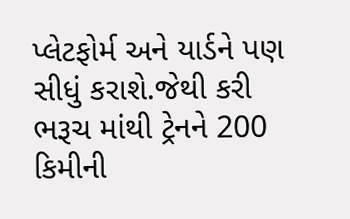પ્લેટફોર્મ અને યાર્ડને પણ સીધું કરાશે.જેથી કરી ભરૂચ માંથી ટ્રેનને 200 કિમીની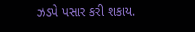ઝડપે પસાર કરી શકાય.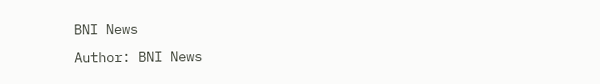BNI News
Author: BNI News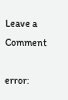Leave a Comment

error: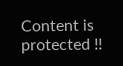Content is protected !!